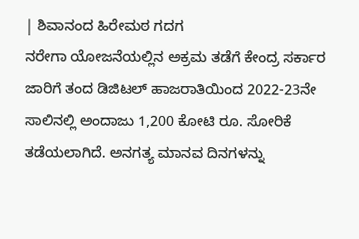| ಶಿವಾನಂದ ಹಿರೇಮಠ ಗದಗ
ನರೇಗಾ ಯೋಜನೆಯಲ್ಲಿನ ಅಕ್ರಮ ತಡೆಗೆ ಕೇಂದ್ರ ಸರ್ಕಾರ ಜಾರಿಗೆ ತಂದ ಡಿಜಿಟಲ್ ಹಾಜರಾತಿಯಿಂದ 2022-23ನೇ ಸಾಲಿನಲ್ಲಿ ಅಂದಾಜು 1,200 ಕೋಟಿ ರೂ. ಸೋರಿಕೆ ತಡೆಯಲಾಗಿದೆ. ಅನಗತ್ಯ ಮಾನವ ದಿನಗಳನ್ನು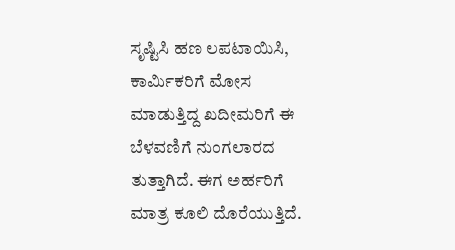ಸೃಷ್ಟಿಸಿ ಹಣ ಲಪಟಾಯಿಸಿ, ಕಾರ್ವಿುಕರಿಗೆ ಮೋಸ ಮಾಡುತ್ತಿದ್ದ ಖದೀಮರಿಗೆ ಈ ಬೆಳವಣಿಗೆ ನುಂಗಲಾರದ ತುತ್ತಾಗಿದೆ. ಈಗ ಅರ್ಹರಿಗೆ ಮಾತ್ರ ಕೂಲಿ ದೊರೆಯುತ್ತಿದೆ.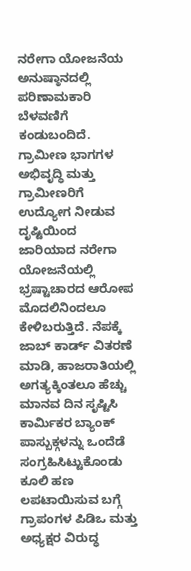ನರೇಗಾ ಯೋಜನೆಯ ಅನುಷ್ಠಾನದಲ್ಲಿ ಪರಿಣಾಮಕಾರಿ ಬೆಳವಣಿಗೆ ಕಂಡುಬಂದಿದೆ.
ಗ್ರಾಮೀಣ ಭಾಗಗಳ ಅಭಿವೃದ್ಧಿ ಮತ್ತು ಗ್ರಾಮೀಣರಿಗೆ ಉದ್ಯೋಗ ನೀಡುವ ದೃಷ್ಟಿಯಿಂದ ಜಾರಿಯಾದ ನರೇಗಾ ಯೋಜನೆಯಲ್ಲಿ ಭ್ರಷ್ಟಾಚಾರದ ಆರೋಪ ಮೊದಲಿನಿಂದಲೂ ಕೇಳಿಬರುತ್ತಿದೆ. ನೆಪಕ್ಕೆ ಜಾಬ್ ಕಾರ್ಡ್ ವಿತರಣೆ ಮಾಡಿ, ಹಾಜರಾತಿಯಲ್ಲಿ ಅಗತ್ಯಕ್ಕಿಂತಲೂ ಹೆಚ್ಚು ಮಾನವ ದಿನ ಸೃಷ್ಟಿಸಿ ಕಾರ್ವಿುಕರ ಬ್ಯಾಂಕ್ ಪಾಸ್ಬುಕ್ಗಳನ್ನು ಒಂದೆಡೆ ಸಂಗ್ರಹಿಸಿಟ್ಟುಕೊಂಡು ಕೂಲಿ ಹಣ ಲಪಟಾಯಿಸುವ ಬಗ್ಗೆ ಗ್ರಾಪಂಗಳ ಪಿಡಿಒ ಮತ್ತು ಅಧ್ಯಕ್ಷರ ವಿರುದ್ಧ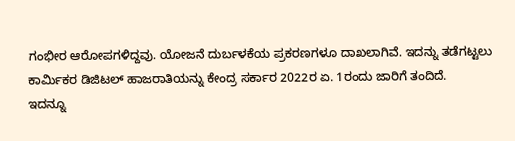ಗಂಭೀರ ಆರೋಪಗಳಿದ್ದವು. ಯೋಜನೆ ದುರ್ಬಳಕೆಯ ಪ್ರಕರಣಗಳೂ ದಾಖಲಾಗಿವೆ. ಇದನ್ನು ತಡೆಗಟ್ಟಲು ಕಾರ್ವಿುಕರ ಡಿಜಿಟಲ್ ಹಾಜರಾತಿಯನ್ನು ಕೇಂದ್ರ ಸರ್ಕಾರ 2022ರ ಏ. 1ರಂದು ಜಾರಿಗೆ ತಂದಿದೆ.
ಇದನ್ನೂ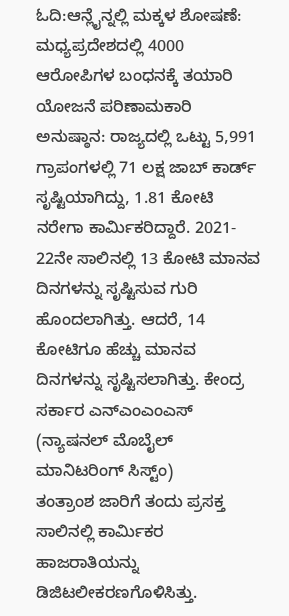ಓದಿ:ಆನ್ಲೈನ್ನಲ್ಲಿ ಮಕ್ಕಳ ಶೋಷಣೆ: ಮಧ್ಯಪ್ರದೇಶದಲ್ಲಿ 4000 ಆರೋಪಿಗಳ ಬಂಧನಕ್ಕೆ ತಯಾರಿ
ಯೋಜನೆ ಪರಿಣಾಮಕಾರಿ ಅನುಷ್ಠಾನ: ರಾಜ್ಯದಲ್ಲಿ ಒಟ್ಟು 5,991 ಗ್ರಾಪಂಗಳಲ್ಲಿ 71 ಲಕ್ಷ ಜಾಬ್ ಕಾರ್ಡ್ ಸೃಷ್ಟಿಯಾಗಿದ್ದು, 1.81 ಕೋಟಿ ನರೇಗಾ ಕಾರ್ವಿುಕರಿದ್ದಾರೆ. 2021- 22ನೇ ಸಾಲಿನಲ್ಲಿ 13 ಕೋಟಿ ಮಾನವ ದಿನಗಳನ್ನು ಸೃಷ್ಟಿಸುವ ಗುರಿ ಹೊಂದಲಾಗಿತ್ತು. ಆದರೆ, 14 ಕೋಟಿಗೂ ಹೆಚ್ಚು ಮಾನವ ದಿನಗಳನ್ನು ಸೃಷ್ಟಿಸಲಾಗಿತ್ತು. ಕೇಂದ್ರ ಸರ್ಕಾರ ಎನ್ಎಂಎಂಎಸ್ (ನ್ಯಾಷನಲ್ ಮೊಬೈಲ್ ಮಾನಿಟರಿಂಗ್ ಸಿಸ್ಟ್ಂ)
ತಂತ್ರಾಂಶ ಜಾರಿಗೆ ತಂದು ಪ್ರಸಕ್ತ ಸಾಲಿನಲ್ಲಿ ಕಾರ್ವಿುಕರ ಹಾಜರಾತಿಯನ್ನು ಡಿಜಿಟಲೀಕರಣಗೊಳಿಸಿತ್ತು.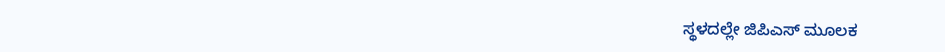ಸ್ಥಳದಲ್ಲೇ ಜಿಪಿಎಸ್ ಮೂಲಕ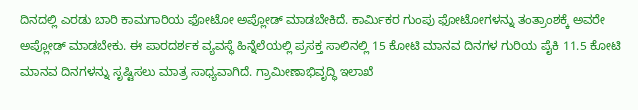ದಿನದಲ್ಲಿ ಎರಡು ಬಾರಿ ಕಾಮಗಾರಿಯ ಫೋಟೋ ಅಪ್ಲೋಡ್ ಮಾಡಬೇಕಿದೆ. ಕಾರ್ವಿುಕರ ಗುಂಪು ಫೋಟೋಗಳನ್ನು ತಂತ್ರಾಂಶಕ್ಕೆ ಅವರೇ ಅಪ್ಲೋಡ್ ಮಾಡಬೇಕು. ಈ ಪಾರದರ್ಶಕ ವ್ಯವಸ್ಥೆ ಹಿನ್ನೆಲೆಯಲ್ಲಿ ಪ್ರಸಕ್ತ ಸಾಲಿನಲ್ಲಿ 15 ಕೋಟಿ ಮಾನವ ದಿನಗಳ ಗುರಿಯ ಪೈಕಿ 11.5 ಕೋಟಿ ಮಾನವ ದಿನಗಳನ್ನು ಸೃಷ್ಟಿಸಲು ಮಾತ್ರ ಸಾಧ್ಯವಾಗಿದೆ. ಗ್ರಾಮೀಣಾಭಿವೃದ್ಧಿ ಇಲಾಖೆ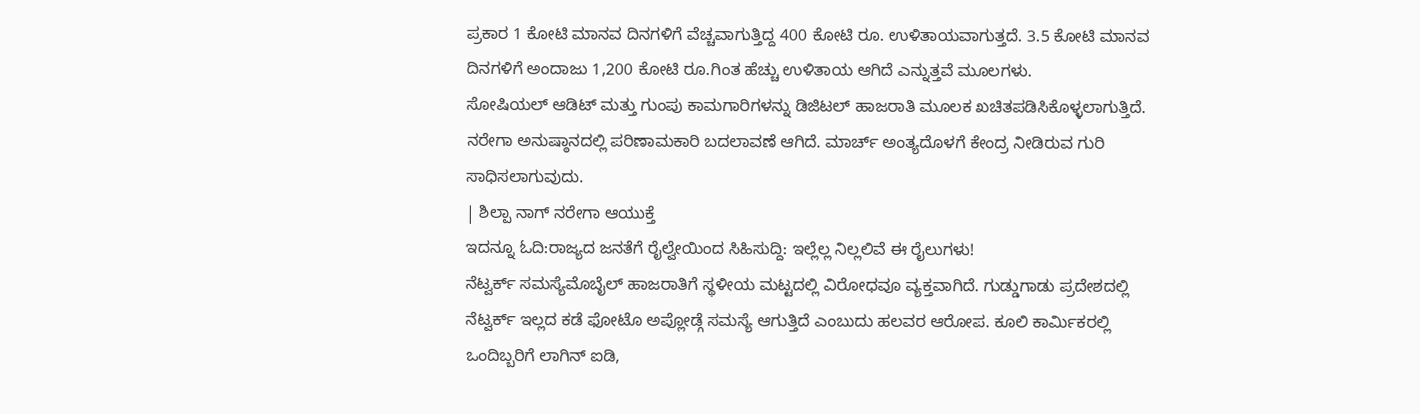ಪ್ರಕಾರ 1 ಕೋಟಿ ಮಾನವ ದಿನಗಳಿಗೆ ವೆಚ್ಚವಾಗುತ್ತಿದ್ದ 400 ಕೋಟಿ ರೂ. ಉಳಿತಾಯವಾಗುತ್ತದೆ. 3.5 ಕೋಟಿ ಮಾನವ ದಿನಗಳಿಗೆ ಅಂದಾಜು 1,200 ಕೋಟಿ ರೂ.ಗಿಂತ ಹೆಚ್ಚು ಉಳಿತಾಯ ಆಗಿದೆ ಎನ್ನುತ್ತವೆ ಮೂಲಗಳು.
ಸೋಷಿಯಲ್ ಆಡಿಟ್ ಮತ್ತು ಗುಂಪು ಕಾಮಗಾರಿಗಳನ್ನು ಡಿಜಿಟಲ್ ಹಾಜರಾತಿ ಮೂಲಕ ಖಚಿತಪಡಿಸಿಕೊಳ್ಳಲಾಗುತ್ತಿದೆ. ನರೇಗಾ ಅನುಷ್ಠಾನದಲ್ಲಿ ಪರಿಣಾಮಕಾರಿ ಬದಲಾವಣೆ ಆಗಿದೆ. ಮಾರ್ಚ್ ಅಂತ್ಯದೊಳಗೆ ಕೇಂದ್ರ ನೀಡಿರುವ ಗುರಿ ಸಾಧಿಸಲಾಗುವುದು.
| ಶಿಲ್ಪಾ ನಾಗ್ ನರೇಗಾ ಆಯುಕ್ತೆ
ಇದನ್ನೂ ಓದಿ:ರಾಜ್ಯದ ಜನತೆಗೆ ರೈಲ್ವೇಯಿಂದ ಸಿಹಿಸುದ್ದಿ: ಇಲ್ಲೆಲ್ಲ ನಿಲ್ಲಲಿವೆ ಈ ರೈಲುಗಳು!
ನೆಟ್ವರ್ಕ್ ಸಮಸ್ಯೆಮೊಬೈಲ್ ಹಾಜರಾತಿಗೆ ಸ್ಥಳೀಯ ಮಟ್ಟದಲ್ಲಿ ವಿರೋಧವೂ ವ್ಯಕ್ತವಾಗಿದೆ. ಗುಡ್ಡುಗಾಡು ಪ್ರದೇಶದಲ್ಲಿ ನೆಟ್ವರ್ಕ್ ಇಲ್ಲದ ಕಡೆ ಫೋಟೊ ಅಪ್ಲೋಡ್ಗೆ ಸಮಸ್ಯೆ ಆಗುತ್ತಿದೆ ಎಂಬುದು ಹಲವರ ಆರೋಪ. ಕೂಲಿ ಕಾರ್ವಿುಕರಲ್ಲಿ ಒಂದಿಬ್ಬರಿಗೆ ಲಾಗಿನ್ ಐಡಿ,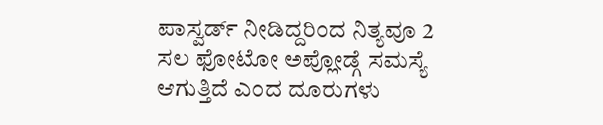ಪಾಸ್ವರ್ಡ್ ನೀಡಿದ್ದರಿಂದ ನಿತ್ಯವೂ 2 ಸಲ ಫೋಟೋ ಅಪ್ಲೋಡ್ಗೆ ಸಮಸ್ಯೆ ಆಗುತ್ತಿದೆ ಎಂದ ದೂರುಗಳು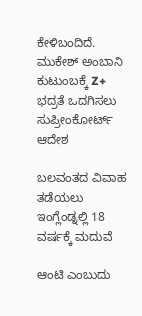ಕೇಳಿಬಂದಿದೆ.
ಮುಕೇಶ್ ಅಂಬಾನಿ ಕುಟುಂಬಕ್ಕೆ Z+ ಭದ್ರತೆ ಒದಗಿಸಲು ಸುಪ್ರೀಂಕೋರ್ಟ್ ಆದೇಶ

ಬಲವಂತದ ವಿವಾಹ ತಡೆಯಲು ಇಂಗ್ಲೆಂಡ್ನಲ್ಲಿ 18 ವರ್ಷಕ್ಕೆ ಮದುವೆ

ಆಂಟಿ ಎಂಬುದು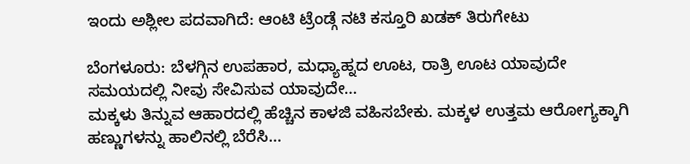ಇಂದು ಅಶ್ಲೀಲ ಪದವಾಗಿದೆ: ಆಂಟಿ ಟ್ರೆಂಡ್ಗೆ ನಟಿ ಕಸ್ತೂರಿ ಖಡಕ್ ತಿರುಗೇಟು

ಬೆಂಗಳೂರು: ಬೆಳಗ್ಗಿನ ಉಪಹಾರ, ಮಧ್ಯಾಹ್ನದ ಊಟ, ರಾತ್ರಿ ಊಟ ಯಾವುದೇ ಸಮಯದಲ್ಲಿ ನೀವು ಸೇವಿಸುವ ಯಾವುದೇ…
ಮಕ್ಕಳು ತಿನ್ನುವ ಆಹಾರದಲ್ಲಿ ಹೆಚ್ಚಿನ ಕಾಳಜಿ ವಹಿಸಬೇಕು. ಮಕ್ಕಳ ಉತ್ತಮ ಆರೋಗ್ಯಕ್ಕಾಗಿ ಹಣ್ಣುಗಳನ್ನು ಹಾಲಿನಲ್ಲಿ ಬೆರೆಸಿ…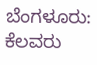ಬೆಂಗಳೂರು: ಕೆಲವರು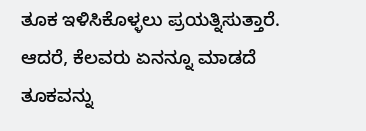ತೂಕ ಇಳಿಸಿಕೊಳ್ಳಲು ಪ್ರಯತ್ನಿಸುತ್ತಾರೆ. ಆದರೆ, ಕೆಲವರು ಏನನ್ನೂ ಮಾಡದೆ ತೂಕವನ್ನು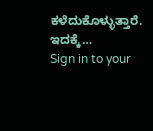ಕಳೆದುಕೊಳ್ಳುತ್ತಾರೆ. ಇದಕ್ಕೆ…
Sign in to your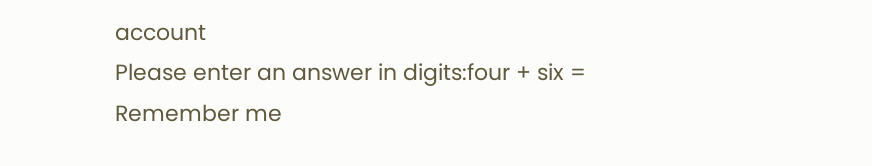account
Please enter an answer in digits:four + six =
Remember me